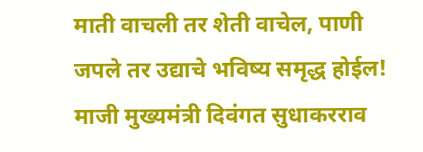माती वाचली तर शेती वाचेल, पाणी जपले तर उद्याचे भविष्य समृद्ध होईल!
माजी मुख्यमंत्री दिवंगत सुधाकरराव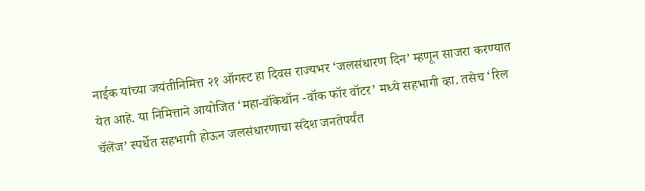नाईक यांच्या जयंतीनिमित्त २१ ऑगस्ट हा दिवस राज्यभर ‘जलसंधारण दिन’ म्हणून साजरा करण्यात येत आहे. या निमित्ताने आयोजित ‘महा-वॉकेथॉन -वॉक फॉर वॉटर’ मध्ये सहभागी व्हा. तसेच ‘रिल चॅलेंज’ स्पर्धेत सहभागी होऊन जलसंधारणाचा संदेश जनतेपर्यंत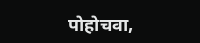पोहोचवा,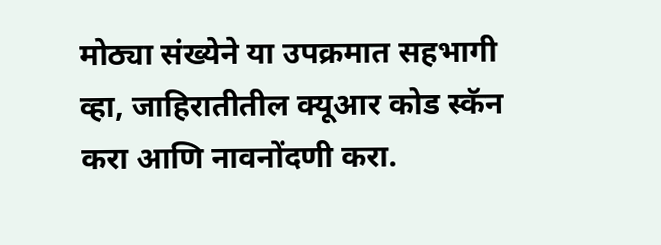मोठ्या संख्येने या उपक्रमात सहभागी व्हा, जाहिरातीतील क्यूआर कोड स्कॅन करा आणि नावनोंदणी करा.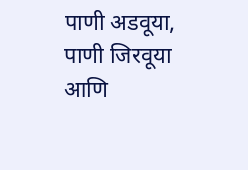पाणी अडवूया, पाणी जिरवूया आणि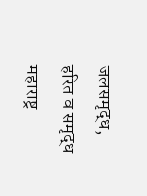जलसमृद्ध, हरित व समृद्ध महाराष्ट्र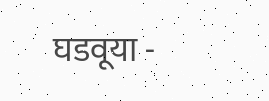घडवूया -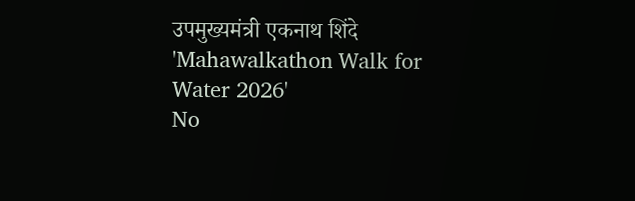उपमुख्यमंत्री एकनाथ शिंदे
'Mahawalkathon Walk for Water 2026'
No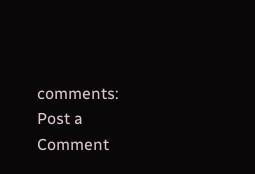comments:
Post a Comment